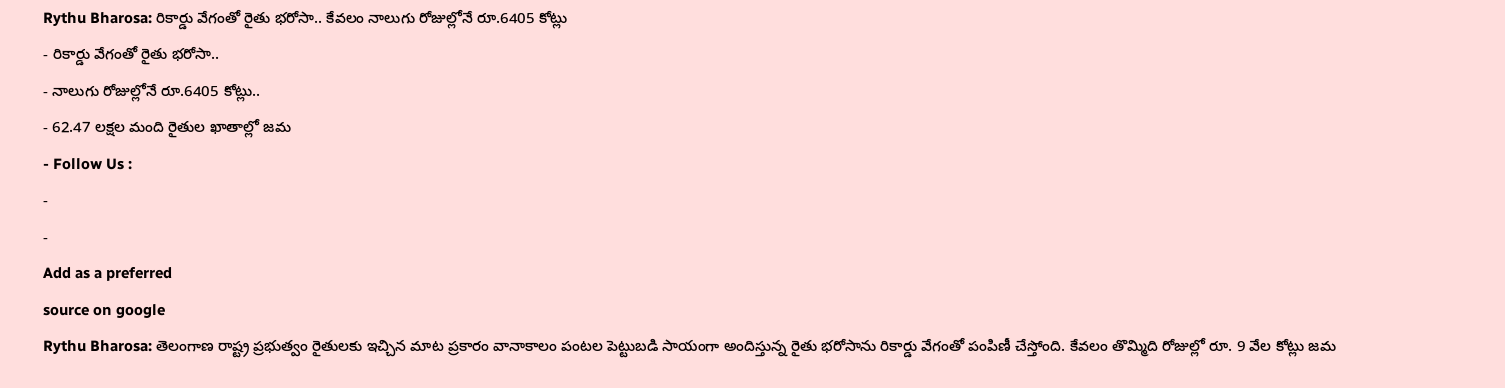Rythu Bharosa: రికార్డు వేగంతో రైతు భరోసా.. కేవలం నాలుగు రోజుల్లోనే రూ.6405 కోట్లు
- రికార్డు వేగంతో రైతు భరోసా..
- నాలుగు రోజుల్లోనే రూ.6405 కోట్లు..
- 62.47 లక్షల మంది రైతుల ఖాతాల్లో జమ
- Follow Us :
-
-
Add as a preferred
source on google
Rythu Bharosa: తెలంగాణ రాష్ట్ర ప్రభుత్వం రైతులకు ఇచ్చిన మాట ప్రకారం వానాకాలం పంటల పెట్టుబడి సాయంగా అందిస్తున్న రైతు భరోసాను రికార్డు వేగంతో పంపిణీ చేస్తోంది. కేవలం తొమ్మిది రోజుల్లో రూ. 9 వేల కోట్లు జమ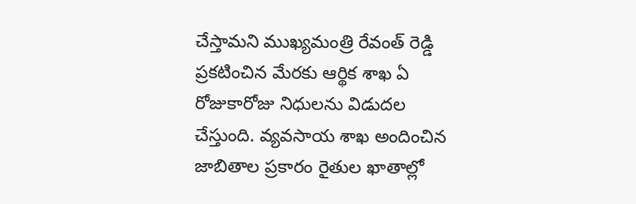చేస్తామని ముఖ్యమంత్రి రేవంత్ రెడ్డి ప్రకటించిన మేరకు ఆర్థిక శాఖ ఏ రోజుకారోజు నిధులను విడుదల చేస్తుంది. వ్యవసాయ శాఖ అందించిన జాబితాల ప్రకారం రైతుల ఖాతాల్లో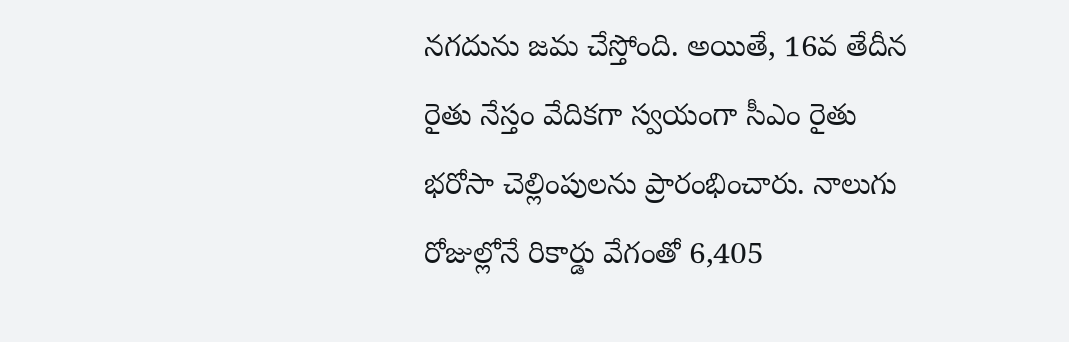నగదును జమ చేస్తోంది. అయితే, 16వ తేదీన రైతు నేస్తం వేదికగా స్వయంగా సీఎం రైతు భరోసా చెల్లింపులను ప్రారంభించారు. నాలుగు రోజుల్లోనే రికార్డు వేగంతో 6,405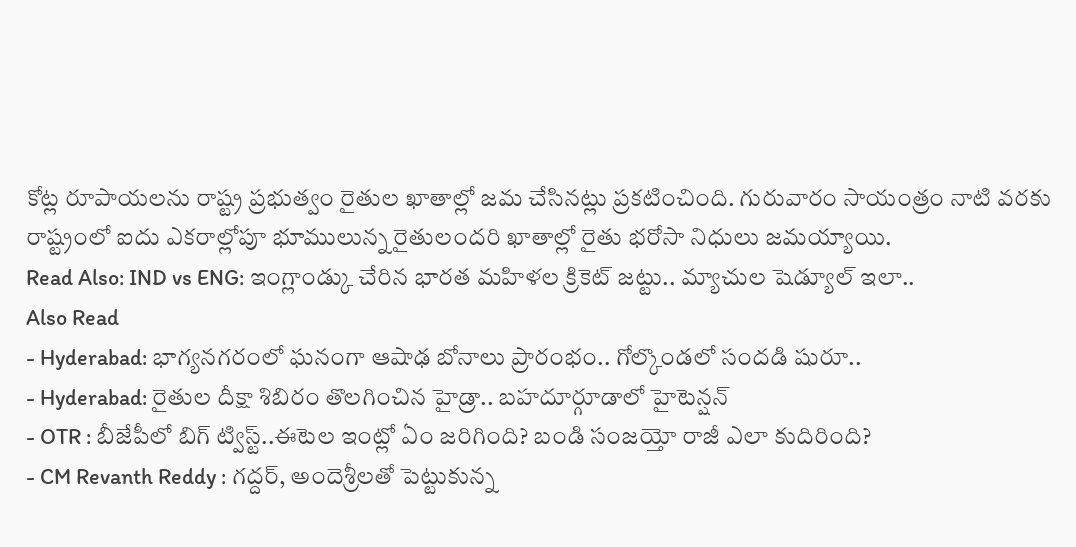కోట్ల రూపాయలను రాష్ట్ర ప్రభుత్వం రైతుల ఖాతాల్లో జమ చేసినట్లు ప్రకటించింది. గురువారం సాయంత్రం నాటి వరకు రాష్ట్రంలో ఐదు ఎకరాల్లోపూ భూములున్న రైతులందరి ఖాతాల్లో రైతు భరోసా నిధులు జమయ్యాయి.
Read Also: IND vs ENG: ఇంగ్లాండ్కు చేరిన భారత మహిళల క్రికెట్ జట్టు.. మ్యాచుల షెడ్యూల్ ఇలా..
Also Read
- Hyderabad: భాగ్యనగరంలో ఘనంగా ఆషాఢ బోనాలు ప్రారంభం.. గోల్కొండలో సందడి షురూ..
- Hyderabad: రైతుల దీక్షా శిబిరం తొలగించిన హైడ్రా.. బహదూర్గూడాలో హైటెన్షన్
- OTR : బీజేపీలో బిగ్ ట్విస్ట్..ఈటెల ఇంట్లో ఏం జరిగింది? బండి సంజయ్తో రాజీ ఎలా కుదిరింది?
- CM Revanth Reddy : గద్దర్, అందెశ్రీలతో పెట్టుకున్న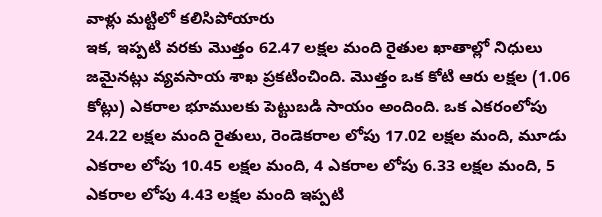వాళ్లు మట్టిలో కలిసిపోయారు
ఇక, ఇప్పటి వరకు మొత్తం 62.47 లక్షల మంది రైతుల ఖాతాల్లో నిధులు జమైనట్లు వ్యవసాయ శాఖ ప్రకటించింది. మొత్తం ఒక కోటి ఆరు లక్షల (1.06 కోట్లు) ఎకరాల భూములకు పెట్టుబడి సాయం అందింది. ఒక ఎకరంలోపు 24.22 లక్షల మంది రైతులు, రెండెకరాల లోపు 17.02 లక్షల మంది, మూడు ఎకరాల లోపు 10.45 లక్షల మంది, 4 ఎకరాల లోపు 6.33 లక్షల మంది, 5 ఎకరాల లోపు 4.43 లక్షల మంది ఇప్పటి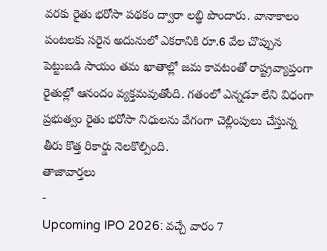వరకు రైతు భరోసా పథకం ద్వారా లబ్ఢి పొందారు. వానాకాలం పంటలకు సరైన అదునులో ఎకరానికి రూ.6 వేల చొప్పున పెట్టుబడి సాయం తమ ఖాతాల్లో జమ కావటంతో రాష్ట్రవ్యాప్తంగా రైతుల్లో ఆనందం వ్యక్తమవుతోంది. గతంలో ఎన్నడూ లేని విధంగా ప్రభుత్వం రైతు భరోసా నిధులను వేగంగా చెల్లింపులు చేస్తున్న తీరు కొత్త రికార్డు నెలకొల్పింది.
తాజావార్తలు
-
Upcoming IPO 2026: వచ్చే వారం 7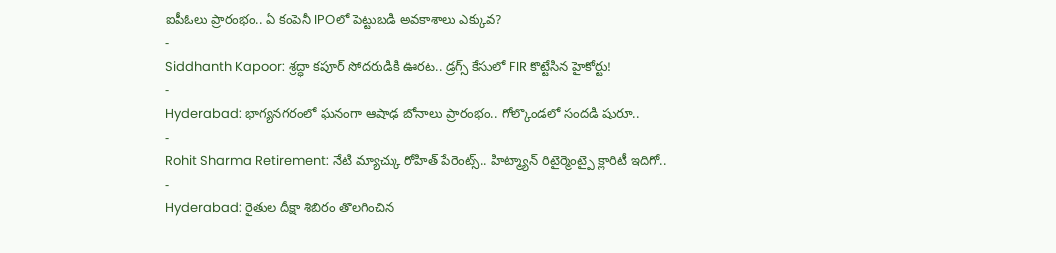ఐపీఓలు ప్రారంభం.. ఏ కంపెనీ IPOలో పెట్టుబడి అవకాశాలు ఎక్కువ?
-
Siddhanth Kapoor: శ్రద్ధా కపూర్ సోదరుడికి ఊరట.. డ్రగ్స్ కేసులో FIR కొట్టేసిన హైకోర్టు!
-
Hyderabad: భాగ్యనగరంలో ఘనంగా ఆషాఢ బోనాలు ప్రారంభం.. గోల్కొండలో సందడి షురూ..
-
Rohit Sharma Retirement: నేటి మ్యాచ్కు రోహిత్ పేరెంట్స్.. హిట్మ్యాన్ రిటైర్మెంట్పై క్లారిటీ ఇదిగో..
-
Hyderabad: రైతుల దీక్షా శిబిరం తొలగించిన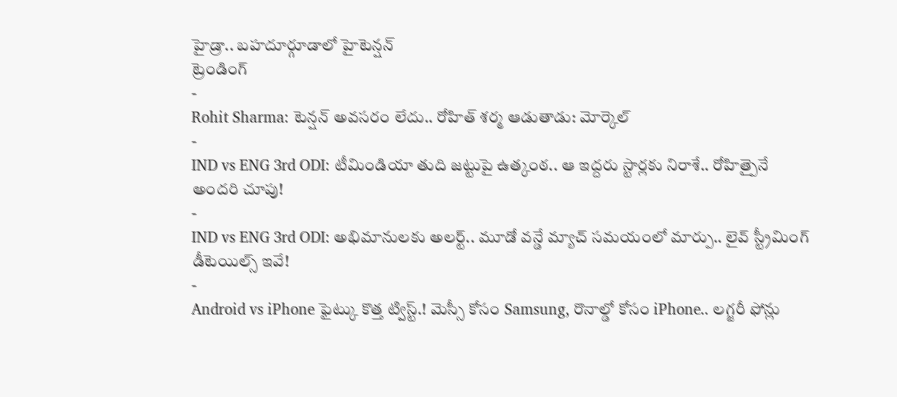హైడ్రా.. బహదూర్గూడాలో హైటెన్షన్
ట్రెండింగ్
-
Rohit Sharma: టెన్షన్ అవసరం లేదు.. రోహిత్ శర్మ ఆడుతాడు: మోర్కెల్
-
IND vs ENG 3rd ODI: టీమిండియా తుది జట్టుపై ఉత్కంఠ.. ఆ ఇద్దరు స్టార్లకు నిరాశే.. రోహిత్పైనే అందరి చూపు!
-
IND vs ENG 3rd ODI: అభిమానులకు అలర్ట్.. మూడో వన్డే మ్యాచ్ సమయంలో మార్పు.. లైవ్ స్ట్రీమింగ్ డీటెయిల్స్ ఇవే!
-
Android vs iPhone ఫైట్కు కొత్త ట్విస్ట్.! మెస్సీ కోసం Samsung, రొనాల్డో కోసం iPhone.. లగ్జరీ ఫోన్లు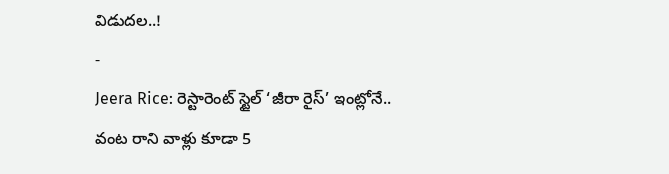విడుదల..!
-
Jeera Rice: రెస్టారెంట్ స్టైల్ ‘జీరా రైస్’ ఇంట్లోనే.. వంట రాని వాళ్లు కూడా 5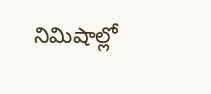నిమిషాల్లో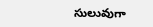సులువుగా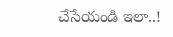చేసేయండి ఇలా..!